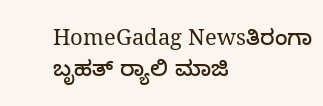HomeGadag Newsತಿರಂಗಾ ಬೃಹತ್ ರ‍್ಯಾಲಿ ಮಾಜಿ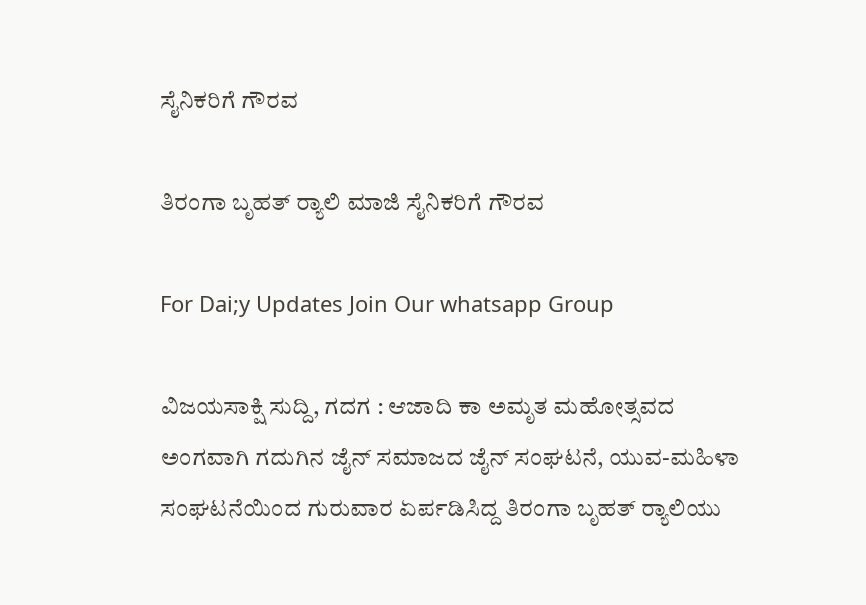ಸೈನಿಕರಿಗೆ ಗೌರವ

ತಿರಂಗಾ ಬೃಹತ್ ರ‍್ಯಾಲಿ ಮಾಜಿ ಸೈನಿಕರಿಗೆ ಗೌರವ

For Dai;y Updates Join Our whatsapp Group

ವಿಜಯಸಾಕ್ಷಿ ಸುದ್ದಿ, ಗದಗ : ಆಜಾದಿ ಕಾ ಅಮೃತ ಮಹೋತ್ಸವದ ಅಂಗವಾಗಿ ಗದುಗಿನ ಜೈನ್ ಸಮಾಜದ ಜೈನ್ ಸಂಘಟನೆ, ಯುವ-ಮಹಿಳಾ ಸಂಘಟನೆಯಿಂದ ಗುರುವಾರ ಏರ್ಪಡಿಸಿದ್ದ ತಿರಂಗಾ ಬೃಹತ್ ರ‍್ಯಾಲಿಯು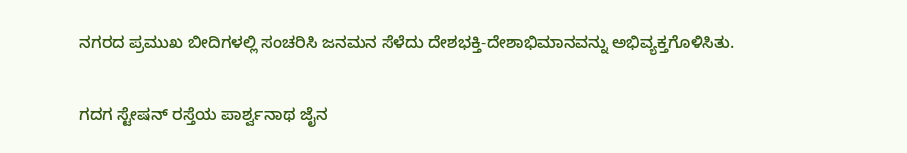ನಗರದ ಪ್ರಮುಖ ಬೀದಿಗಳಲ್ಲಿ ಸಂಚರಿಸಿ ಜನಮನ ಸೆಳೆದು ದೇಶಭಕ್ತಿ-ದೇಶಾಭಿಮಾನವನ್ನು ಅಭಿವ್ಯಕ್ತಗೊಳಿಸಿತು.

ಗದಗ ಸ್ಟೇಷನ್ ರಸ್ತೆಯ ಪಾರ್ಶ್ವನಾಥ ಜೈನ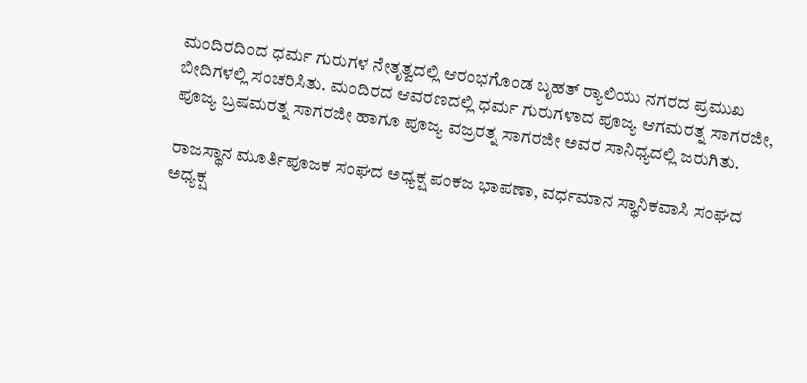ಮಂದಿರದಿಂದ ಧರ್ಮ ಗುರುಗಳ ನೇತೃತ್ವದಲ್ಲಿ ಆರಂಭಗೊಂಡ ಬೃಹತ್ ರ‍್ಯಾಲಿಯು ನಗರದ ಪ್ರಮುಖ ಬೀದಿಗಳಲ್ಲಿ ಸಂಚರಿಸಿತು. ಮಂದಿರದ ಆವರಣದಲ್ಲಿ ಧರ್ಮ ಗುರುಗಳಾದ ಪೂಜ್ಯ ಆಗಮರತ್ನ ಸಾಗರಜೀ, ಪೂಜ್ಯ ಬ್ರಷಮರತ್ನ ಸಾಗರಜೀ ಹಾಗೂ ಪೂಜ್ಯ ವಜ್ರರತ್ನ ಸಾಗರಜೀ ಅವರ ಸಾನಿಧ್ಯದಲ್ಲಿ ಜರುಗಿತು.

ರಾಜಸ್ಥಾನ ಮೂರ್ತಿಪೂಜಕ ಸಂಘದ ಅಧ್ಯಕ್ಷ ಪಂಕಜ ಭಾಪಣಾ, ವರ್ಧಮಾನ ಸ್ಥಾನಿಕವಾಸಿ ಸಂಘದ ಅಧ್ಯಕ್ಷ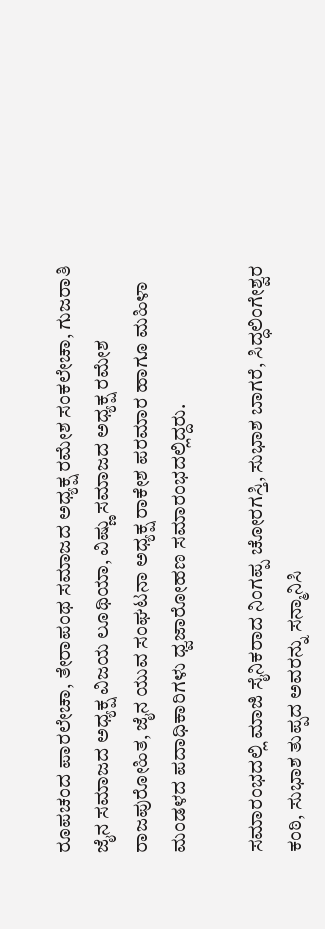ರೂಪಚಂದ ಪಾರಲೇಚಾ, ತೇರಾಪಂಥ ಸಮಾಜದ ಅಧ್ಯಕ್ಷ ರಮೇಶ ಸಂಕಲೇಚಾ, ಗುಜರಾತಿ ಜೈನ ಸಮಾಜದ ಅಧ್ಯಕ್ಷ ವಿಜಯ ಲೂಥಿಯಾ, ವಿಷ್ಣು ಸಮಾಜದ ಅಧ್ಯಕ್ಷ ರಮೇಶ ರಾಜಪುರೋಹಿತ, ಜೈನ ಯುವ ಸಂಘಟನಾ ಅಧ್ಯಕ್ಷ ರಾಕೇಶ ಪರಮಾರ ಹಾಗೂ ಮಹಿಳಾ ಮಂಡಳದ ಪದಾಧಿಕಾರಿಗಳು ಧ್ವಜಾರೋಹಣ ಸಮಾರಂಭದಲ್ಲಿದ್ದರು.

ಸಮಾರಂಭದಲ್ಲಿ ಮಾಜಿ ಸೈನಿಕರಾದ ನಿಂಗಪ್ಪ ಚೋರಗಸ್ತಿ, ಸುಭಾಶ ಬಾಗರೆ, ಸಿದ್ಧಲಿಂಗೇಶ್ವರ ಕಂಠಿ, ಸುಭಾಶ ತುಪ್ಪದ ಅವರನ್ನು ಸನ್ಮಾನಿಸಿ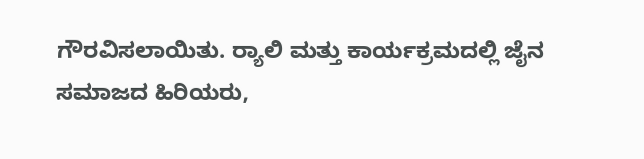ಗೌರವಿಸಲಾಯಿತು. ರ‍್ಯಾಲಿ ಮತ್ತು ಕಾರ್ಯಕ್ರಮದಲ್ಲಿ ಜೈನ ಸಮಾಜದ ಹಿರಿಯರು,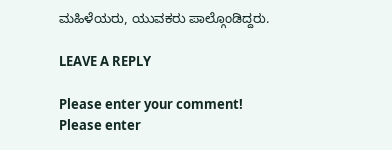ಮಹಿಳೆಯರು, ಯುವಕರು ಪಾಲ್ಗೊಂಡಿದ್ದರು.

LEAVE A REPLY

Please enter your comment!
Please enter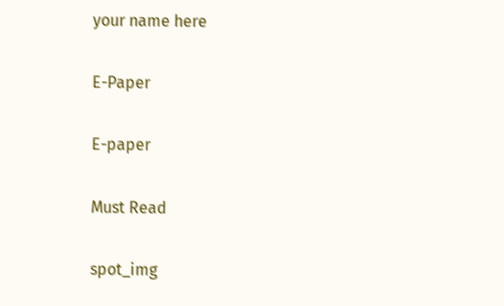your name here

E-Paper

E-paper

Must Read

spot_img